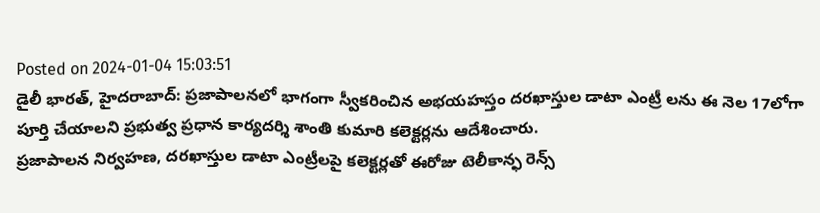Posted on 2024-01-04 15:03:51
డైలీ భారత్, హైదరాబాద్: ప్రజాపాలనలో భాగంగా స్వీకరించిన అభయహస్తం దరఖాస్తుల డాటా ఎంట్రీ లను ఈ నెల 17లోగా పూర్తి చేయాలని ప్రభుత్వ ప్రధాన కార్యదర్శి శాంతి కుమారి కలెక్టర్లను ఆదేశించారు.
ప్రజాపాలన నిర్వహణ, దరఖాస్తుల డాటా ఎంట్రీలపై కలెక్టర్లతో ఈరోజు టెలీకాన్ఫ రెన్స్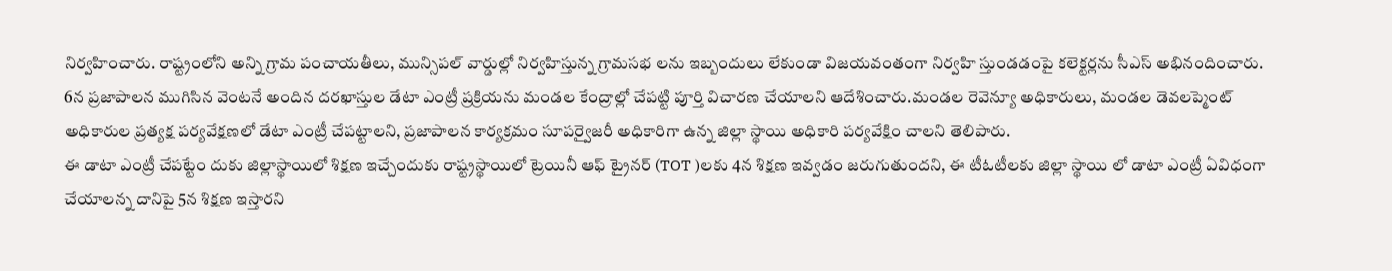నిర్వహించారు. రాష్ట్రంలోని అన్ని గ్రామ పంచాయతీలు, మున్సిపల్ వార్డుల్లో నిర్వహిస్తున్న గ్రామసభ లను ఇబ్బందులు లేకుండా విజయవంతంగా నిర్వహి స్తుండడంపై కలెక్టర్లను సీఎస్ అభినందించారు.
6న ప్రజాపాలన ముగిసిన వెంటనే అందిన దరఖాస్తుల డేటా ఎంట్రీ ప్రక్రియను మండల కేంద్రాల్లో చేపట్టి పూర్తి విచారణ చేయాలని ఆదేశించారు.మండల రెవెన్యూ అధికారులు, మండల డెవలప్మెంట్ అధికారుల ప్రత్యక్ష పర్యవేక్షణలో డేటా ఎంట్రీ చేపట్టాలని, ప్రజాపాలన కార్యక్రమం సూపర్వైజరీ అధికారిగా ఉన్న జిల్లా స్థాయి అధికారి పర్యవేక్షిం చాలని తెలిపారు.
ఈ డాటా ఎంట్రీ చేపట్టేం దుకు జిల్లాస్థాయిలో శిక్షణ ఇచ్చేందుకు రాష్ట్రస్థాయిలో ట్రెయినీ ఆఫ్ ట్రైనర్ (TOT )లకు 4న శిక్షణ ఇవ్వడం జరుగుతుందని, ఈ టీఓటీలకు జిల్లా స్థాయి లో డాటా ఎంట్రీ ఏవిధంగా చేయాలన్న దానిపై 5న శిక్షణ ఇస్తారని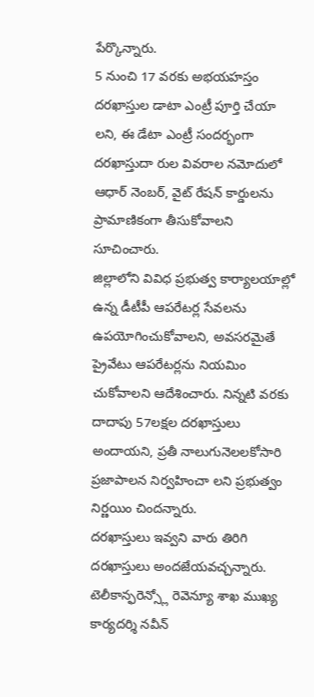పేర్కొన్నారు.
5 నుంచి 17 వరకు అభయహస్తం దరఖాస్తుల డాటా ఎంట్రీ పూర్తి చేయా లని, ఈ డేటా ఎంట్రీ సందర్భంగా దరఖాస్తుదా రుల వివరాల నమోదులో ఆధార్ నెంబర్, వైట్ రేషన్ కార్డులను ప్రామాణికంగా తీసుకోవాలని సూచించారు.
జిల్లాలోని వివిధ ప్రభుత్వ కార్యాలయాల్లో ఉన్న డీటీపీ ఆపరేటర్ల సేవలను ఉపయోగించుకోవాలని, అవసరమైతే ప్రైవేటు ఆపరేటర్లను నియమిం చుకోవాలని ఆదేశించారు. నిన్నటి వరకు దాదాపు 57లక్షల దరఖాస్తులు అందాయని, ప్రతీ నాలుగునెలలకోసారి ప్రజాపాలన నిర్వహించా లని ప్రభుత్వం నిర్ణయిం చిందన్నారు.
దరఖాస్తులు ఇవ్వని వారు తిరిగి దరఖాస్తులు అందజేయవచ్చన్నారు. టెలీకాన్ఫరెన్స్లో రెవెన్యూ శాఖ ముఖ్య కార్యదర్శి నవీన్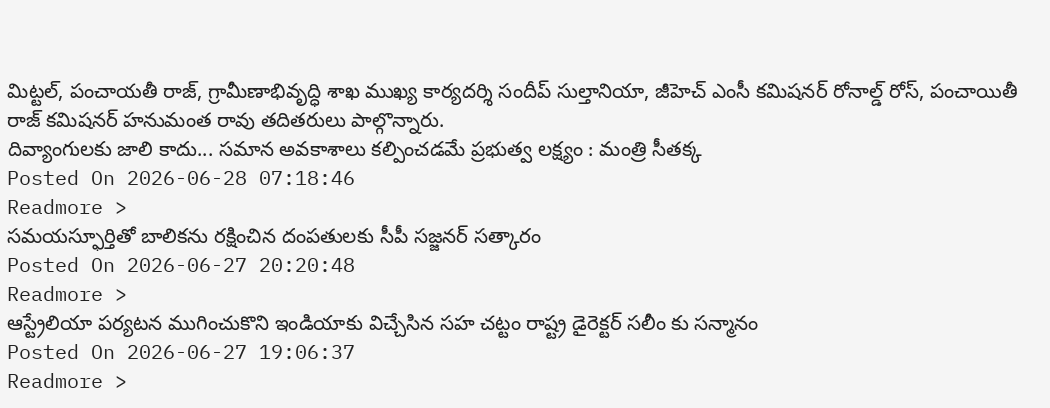మిట్టల్, పంచాయతీ రాజ్, గ్రామీణాభివృద్ధి శాఖ ముఖ్య కార్యదర్శి సందీప్ సుల్తానియా, జీహెచ్ ఎంసీ కమిషనర్ రోనాల్డ్ రోస్, పంచాయితీ రాజ్ కమిషనర్ హనుమంత రావు తదితరులు పాల్గొన్నారు.
దివ్యాంగులకు జాలి కాదు... సమాన అవకాశాలు కల్పించడమే ప్రభుత్వ లక్ష్యం : మంత్రి సీతక్క
Posted On 2026-06-28 07:18:46
Readmore >
సమయస్ఫూర్తితో బాలికను రక్షించిన దంపతులకు సీపీ సజ్జనర్ సత్కారం
Posted On 2026-06-27 20:20:48
Readmore >
ఆస్ట్రేలియా పర్యటన ముగించుకొని ఇండియాకు విచ్చేసిన సహ చట్టం రాష్ట్ర డైరెక్టర్ సలీం కు సన్మానం
Posted On 2026-06-27 19:06:37
Readmore >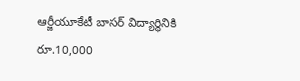ఆర్జీయూకేటీ బాసర్ విద్యార్థినికి రూ.10,000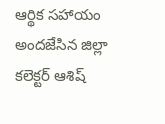ఆర్థిక సహాయం అందజేసిన జిల్లా కలెక్టర్ ఆశిష్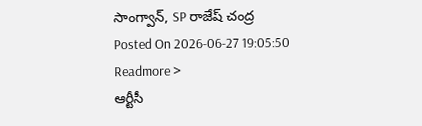సాంగ్వాన్, SP రాజేష్ చంద్ర
Posted On 2026-06-27 19:05:50
Readmore >
ఆర్టీసీ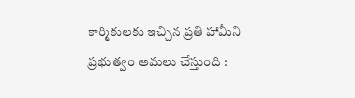కార్మికులకు ఇచ్చిన ప్రతి హామీని ప్రభుత్వం అమలు చేస్తుంది :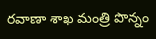రవాణా శాఖ మంత్రి పొన్నం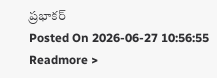ప్రభాకర్
Posted On 2026-06-27 10:56:55
Readmore >